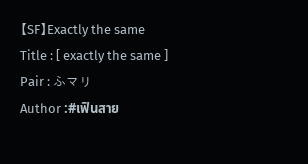【SF】Exactly the same
Title : [ exactly the same ]
Pair : ふマリ
Author :#เฟินสาย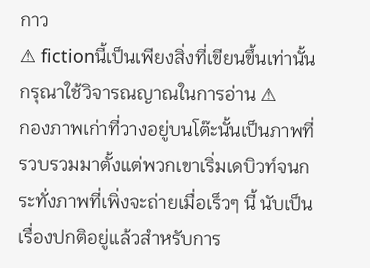กาว
⚠ fictionนี้เป็นเพียงสิ่งที่เขียนขึ้นเท่านั้น กรุณาใช้วิจารณญาณในการอ่าน ⚠
กองภาพเก่าที่วางอยู่บนโต๊ะนั้นเป็นภาพที่รวบรวมมาตั้งแต่พวกเขาเริ่มเดบิวท์จนกระทั่งภาพที่เพิ่งจะถ่ายเมื่อเร็วๆ นี้ นับเป็นเรื่องปกติอยู่แล้วสำหรับการ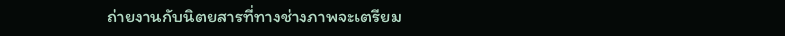ถ่ายงานกับนิตยสารที่ทางช่างภาพจะเตรียม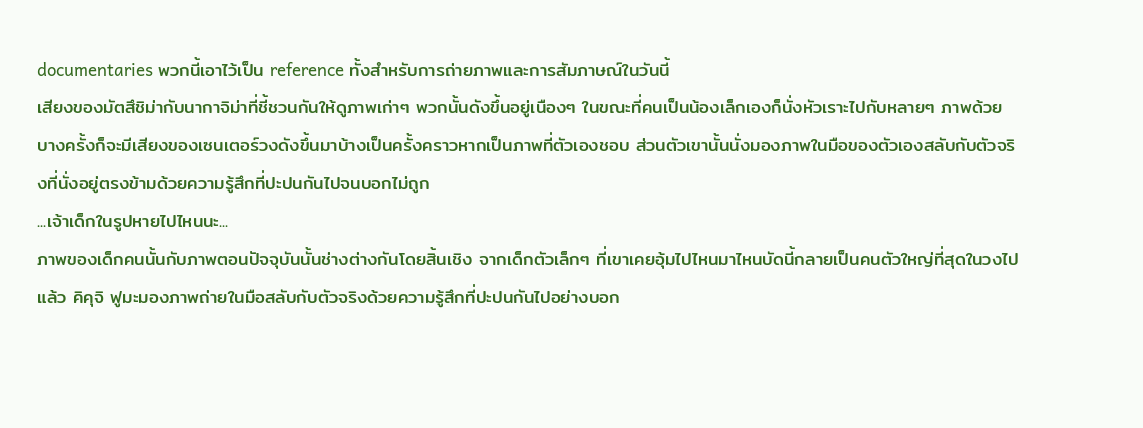documentaries พวกนี้เอาไว้เป็น reference ทั้งสำหรับการถ่ายภาพและการสัมภาษณ์ในวันนี้
เสียงของมัตสึชิม่ากับนากาจิม่าที่ชี้ชวนกันให้ดูภาพเก่าๆ พวกนั้นดังขึ้นอยู่เนืองๆ ในขณะที่คนเป็นน้องเล็กเองก็นั่งหัวเราะไปกับหลายๆ ภาพด้วย บางครั้งก็จะมีเสียงของเซนเตอร์วงดังขึ้นมาบ้างเป็นครั้งคราวหากเป็นภาพที่ตัวเองชอบ ส่วนตัวเขานั้นนั่งมองภาพในมือของตัวเองสลับกับตัวจริงที่นั่งอยู่ตรงข้ามด้วยความรู้สึกที่ปะปนกันไปจนบอกไม่ถูก
...เจ้าเด็กในรูปหายไปไหนนะ...
ภาพของเด็กคนนั้นกับภาพตอนปัจจุบันนั้นช่างต่างกันโดยสิ้นเชิง จากเด็กตัวเล็กๆ ที่เขาเคยอุ้มไปไหนมาไหนบัดนี้กลายเป็นคนตัวใหญ่ที่สุดในวงไปแล้ว คิคุจิ ฟูมะมองภาพถ่ายในมือสลับกับตัวจริงด้วยความรู้สึกที่ปะปนกันไปอย่างบอก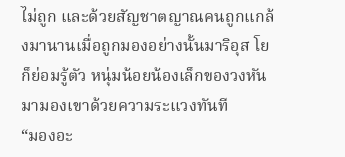ไม่ถูก และด้วยสัญชาตญาณคนถูกแกล้งมานานเมื่อถูกมองอย่างนั้นมาริอุส โยก็ย่อมรู้ตัว หนุ่มน้อยน้องเล็กของวงหันมามองเขาด้วยความระแวงทันที
“มองอะ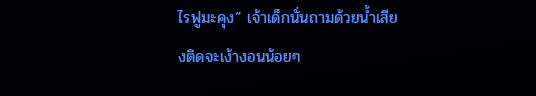ไรฟูมะคุง” เจ้าเด็กนั่นถามด้วยน้ำเสียงติดจะเง้างอนน้อยๆ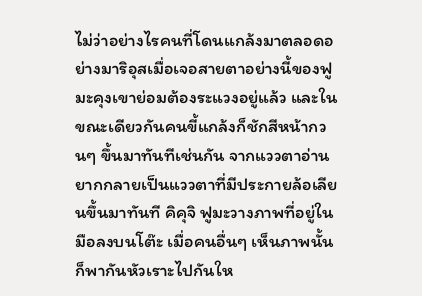ไม่ว่าอย่างไรคนที่โดนแกล้งมาตลอดอย่างมาริอุสเมื่อเจอสายตาอย่างนี้ของฟูมะคุงเขาย่อมต้องระแวงอยู่แล้ว และในขณะเดียวกันคนขี้แกล้งก็ชักสีหน้ากวนๆ ขึ้นมาทันทีเช่นกัน จากแววตาอ่านยากกลายเป็นแววตาที่มีประกายล้อเลียนขึ้นมาทันที คิคุจิ ฟูมะวางภาพที่อยู่ในมือลงบนโต๊ะ เมื่อคนอื่นๆ เห็นภาพนั้นก็พากันหัวเราะไปกันให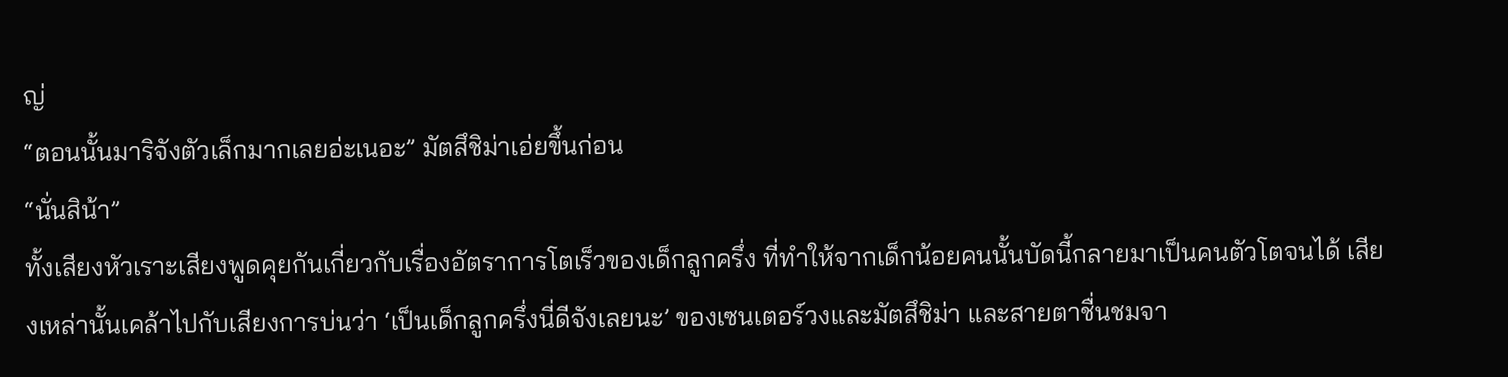ญ่
“ตอนนั้นมาริจังตัวเล็กมากเลยอ่ะเนอะ” มัตสึชิม่าเอ่ยขึ้นก่อน
“นั่นสิน้า”
ทั้งเสียงหัวเราะเสียงพูดคุยกันเกี่ยวกับเรื่องอัตราการโตเร็วของเด็กลูกครึ่ง ที่ทำให้จากเด็กน้อยคนนั้นบัดนี้กลายมาเป็นคนตัวโตจนได้ เสียงเหล่านั้นเคล้าไปกับเสียงการบ่นว่า ‘เป็นเด็กลูกครึ่งนี่ดีจังเลยนะ’ ของเซนเตอร์วงและมัตสึชิม่า และสายตาชื่นชมจา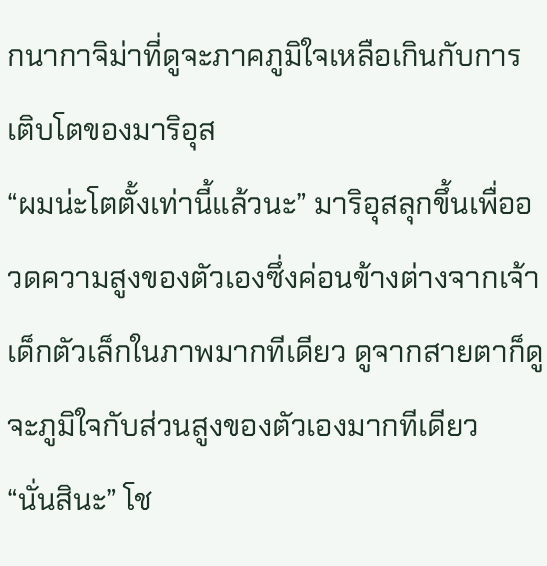กนากาจิม่าที่ดูจะภาคภูมิใจเหลือเกินกับการเติบโตของมาริอุส
“ผมน่ะโตตั้งเท่านี้แล้วนะ” มาริอุสลุกขึ้นเพื่ออวดความสูงของตัวเองซึ่งค่อนข้างต่างจากเจ้าเด็กตัวเล็กในภาพมากทีเดียว ดูจากสายตาก็ดูจะภูมิใจกับส่วนสูงของตัวเองมากทีเดียว
“นั่นสินะ” โช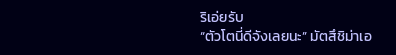ริเอ่ยรับ
“ตัวโตนี่ดีจังเลยนะ” มัตสึชิม่าเอ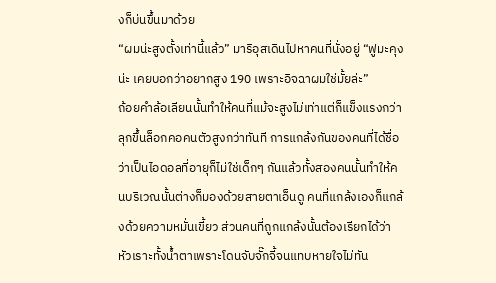งก็บ่นขึ้นมาด้วย
“ผมน่ะสูงตั้งเท่านี้แล้ว” มาริอุสเดินไปหาคนที่นั่งอยู่ “ฟูมะคุงน่ะ เคยบอกว่าอยากสูง 190 เพราะอิจฉาผมใช่มั้ยล่ะ”
ถ้อยคำล้อเลียนนั้นทำให้คนที่แม้จะสูงไม่เท่าแต่ก็แข็งแรงกว่าลุกขึ้นล็อกคอคนตัวสูงกว่าทันที การแกล้งกันของคนที่ได้ชื่อว่าเป็นไอดอลที่อายุก็ไม่ใช่เด็กๆ กันแล้วทั้งสองคนนั้นทำให้คนบริเวณนั้นต่างก็มองด้วยสายตาเอ็นดู คนที่แกล้งเองก็แกล้งด้วยความหมั่นเขี้ยว ส่วนคนที่ถูกแกล้งนั้นต้องเรียกได้ว่าหัวเราะทั้งน้ำตาเพราะโดนจับจั๊กจี้จนแทบหายใจไม่ทัน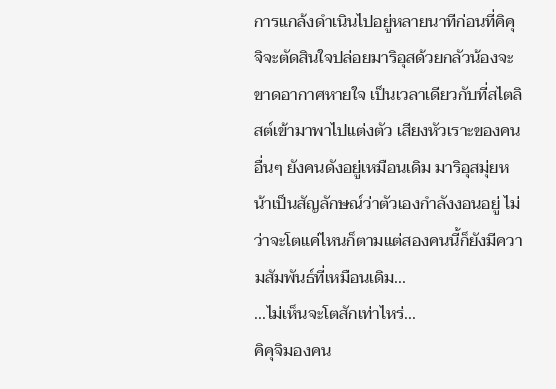การแกล้งดำเนินไปอยู่หลายนาทีก่อนที่คิคุจิจะตัดสินใจปล่อยมาริอุสด้วยกลัวน้องจะขาดอากาศหายใจ เป็นเวลาเดียวกับที่สไตลิสต์เข้ามาพาไปแต่งตัว เสียงหัวเราะของคนอื่นๆ ยังคนดังอยู่เหมือนเดิม มาริอุสมุ่ยหน้าเป็นสัญลักษณ์ว่าตัวเองกำลังงอนอยู่ ไม่ว่าจะโตแค่ไหนก็ตามแต่สองคนนี้ก็ยังมีความสัมพันธ์ที่เหมือนเดิม...
...ไม่เห็นจะโตสักเท่าไหร่...
คิคุจิมองคน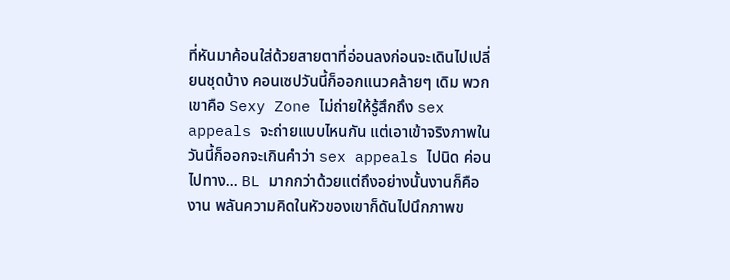ที่หันมาค้อนใส่ด้วยสายตาที่อ่อนลงก่อนจะเดินไปเปลี่ยนชุดบ้าง คอนเซปวันนี้ก็ออกแนวคล้ายๆ เดิม พวกเขาคือ Sexy Zone ไม่ถ่ายให้รู้สึกถึง sex appeals จะถ่ายแบบไหนกัน แต่เอาเข้าจริงภาพในวันนี้ก็ออกจะเกินคำว่า sex appeals ไปนิด ค่อนไปทาง... BL มากกว่าด้วยแต่ถึงอย่างนั้นงานก็คืองาน พลันความคิดในหัวของเขาก็ดันไปนึกภาพข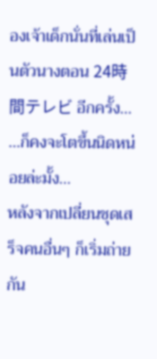องเจ้าเด็กนั่นที่เล่นเป็นตัวนางตอน 24時間テレビ อีกครั้ง...
...ก็คงจะโตขึ้นนิดหน่อยล่ะมั้ง...
หลังจากเปลี่ยนชุดเสร็จคนอื่นๆ ก็เริ่มถ่ายกัน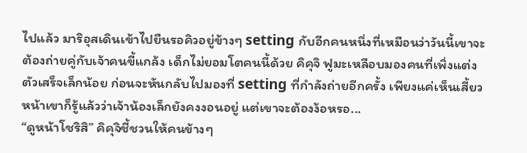ไปแล้ว มาริอุสเดินเข้าไปยืนรอคิวอยู่ข้างๆ setting กับอีกคนหนึ่งที่เหมือนว่าวันนี้เขาจะต้องถ่ายคู่กับเจ้าคนขี้แกล้ง เด็กไม่ยอมโตคนนี้ด้วย คิคุจิ ฟูมะเหลือบมองคนที่เพิ่งแต่งตัวเสร็จเล็กน้อย ก่อนจะหันกลับไปมองที่ setting ที่กำลังถ่ายอีกครั้ง เพียงแค่เห็นเสี้ยวหน้าเขาก็รู้แล้วว่าเจ้าน้องเล็กยังคงงอนอยู่ แต่เขาจะต้องง้อหรอ...
“ดูหน้าโชริสิ” คิคุจิชี้ชวนให้คนข้างๆ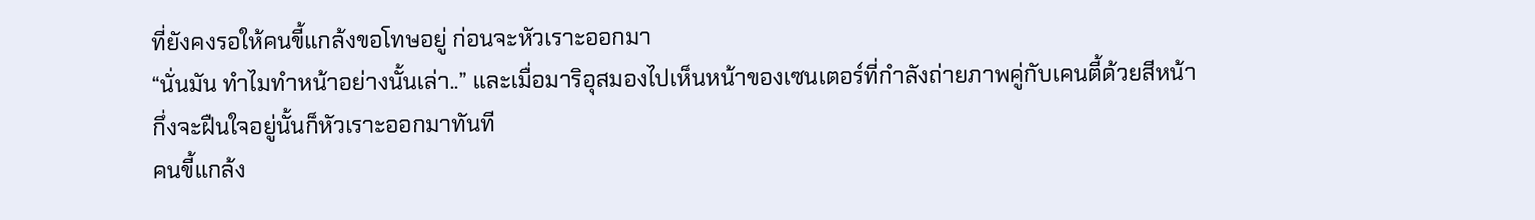ที่ยังคงรอให้คนขี้แกล้งขอโทษอยู่ ก่อนจะหัวเราะออกมา
“นั่นมัน ทำไมทำหน้าอย่างนั้นเล่า..” และเมื่อมาริอุสมองไปเห็นหน้าของเซนเตอร์ที่กำลังถ่ายภาพคู่กับเคนตี้ด้วยสีหน้ากึ่งจะฝืนใจอยู่นั้นก็หัวเราะออกมาทันที
คนขี้แกล้ง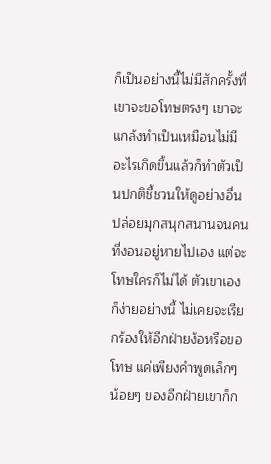ก็เป็นอย่างนี้ไม่มีสักครั้งที่เขาจะขอโทษตรงๆ เขาจะแกล้งทำเป็นเหมือนไม่มีอะไรเกิดขึ้นแล้วก็ทำตัวเป็นปกติชี้ชวนให้ดูอย่างอื่น ปล่อยมุกสนุกสนานจนคนที่งอนอยู่หายไปเอง แต่จะโทษใครก็ไม่ได้ ตัวเขาเองก็ง่ายอย่างนี้ ไม่เคยจะเรียกร้องให้อีกฝ่ายง้อหรือขอโทษ แค่เพียงคำพูดเล็กๆ น้อยๆ ของอีกฝ่ายเขาก็ก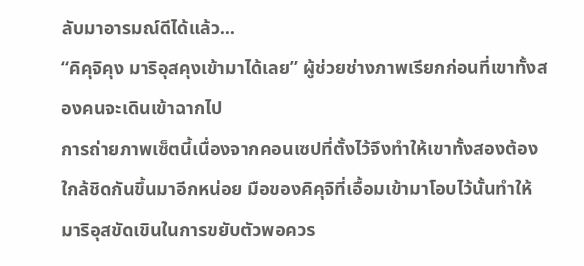ลับมาอารมณ์ดีได้แล้ว...
“คิคุจิคุง มาริอุสคุงเข้ามาได้เลย” ผู้ช่วยช่างภาพเรียกก่อนที่เขาทั้งสองคนจะเดินเข้าฉากไป
การถ่ายภาพเซ็ตนี้เนื่องจากคอนเซปที่ตั้งไว้จึงทำให้เขาทั้งสองต้องใกล้ชิดกันขึ้นมาอีกหน่อย มือของคิคุจิที่เอื้อมเข้ามาโอบไว้นั้นทำให้มาริอุสขัดเขินในการขยับตัวพอควร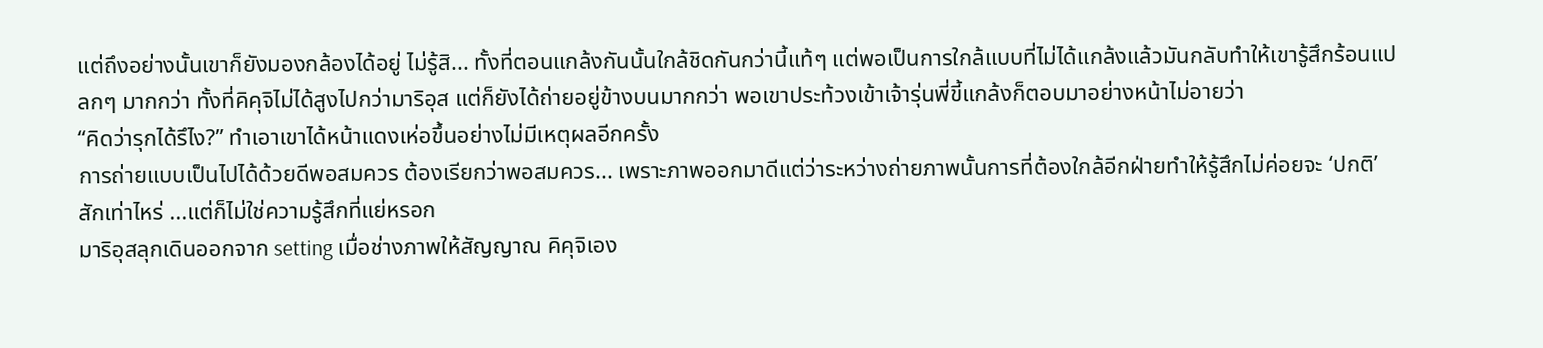แต่ถึงอย่างนั้นเขาก็ยังมองกล้องได้อยู่ ไม่รู้สิ... ทั้งที่ตอนแกล้งกันนั้นใกล้ชิดกันกว่านี้แท้ๆ แต่พอเป็นการใกล้แบบที่ไม่ได้แกล้งแล้วมันกลับทำให้เขารู้สึกร้อนแปลกๆ มากกว่า ทั้งที่คิคุจิไม่ได้สูงไปกว่ามาริอุส แต่ก็ยังได้ถ่ายอยู่ข้างบนมากกว่า พอเขาประท้วงเข้าเจ้ารุ่นพี่ขี้แกล้งก็ตอบมาอย่างหน้าไม่อายว่า
“คิดว่ารุกได้รึไง?” ทำเอาเขาได้หน้าแดงเห่อขึ้นอย่างไม่มีเหตุผลอีกครั้ง
การถ่ายแบบเป็นไปได้ด้วยดีพอสมควร ต้องเรียกว่าพอสมควร... เพราะภาพออกมาดีแต่ว่าระหว่างถ่ายภาพนั้นการที่ต้องใกล้อีกฝ่ายทำให้รู้สึกไม่ค่อยจะ ‘ปกติ’ สักเท่าไหร่ ...แต่ก็ไม่ใช่ความรู้สึกที่แย่หรอก
มาริอุสลุกเดินออกจาก setting เมื่อช่างภาพให้สัญญาณ คิคุจิเอง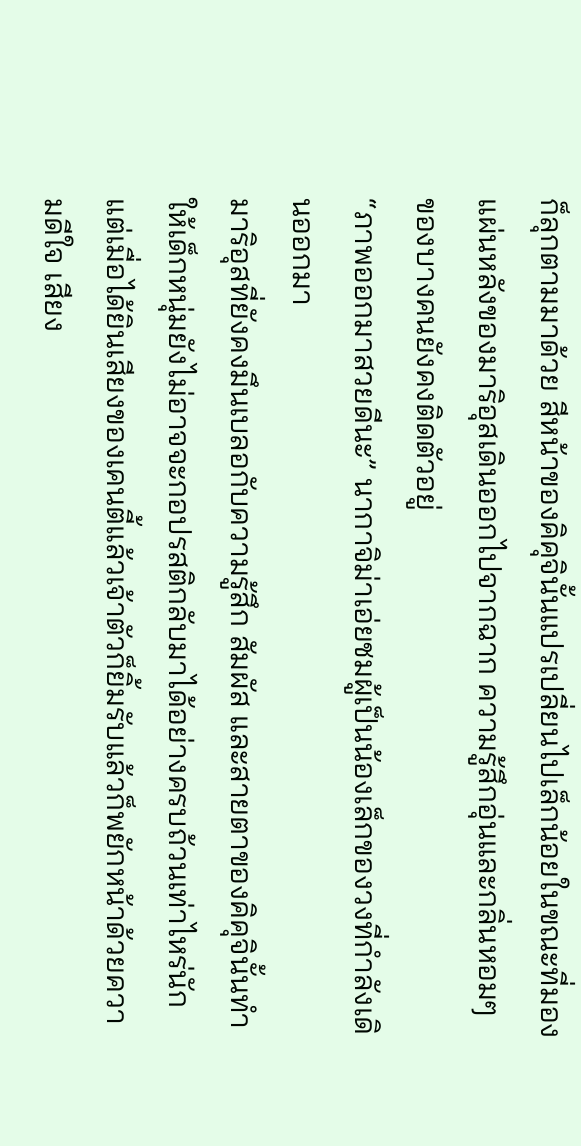ก็ลุกตามมาด้วย สีหน้าของคิคุจินั้นแปรเปลี่ยนไปเล็กน้อยในขณะที่มองแผ่นหลังของมาริอุสเดินออกไปจากฉาก ความรู้สึกอุ่นและกลิ่นหอมๆ ของบางคนยังคงติดตัวอยู่
“ภาพออกมาสวยดีนะ” นากาจิม่าเอ่ยชมผู้เป็นน้องเล็กของวงที่กำลังเดินออกมา
มาริอุสที่ยังคงมึนเบลอกับความรู้สึก สัมผัส และสายตาของคิคุจินั้นทำให้เด็กหนุ่มยังไม่อาจจะกอปรสติกลับมาได้อย่างครบถ้วนเท่าไหร่นัก แต่เมื่อได้ยินเสียงของเคนตี้แล้วเจ้าตัวก็ยิ้มรับแล้วก็พยักหน้าด้วยความดีใจ เสียง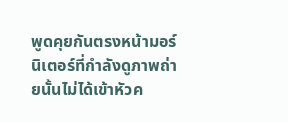พูดคุยกันตรงหน้ามอร์นิเตอร์ที่กำลังดูภาพถ่ายนั้นไม่ได้เข้าหัวค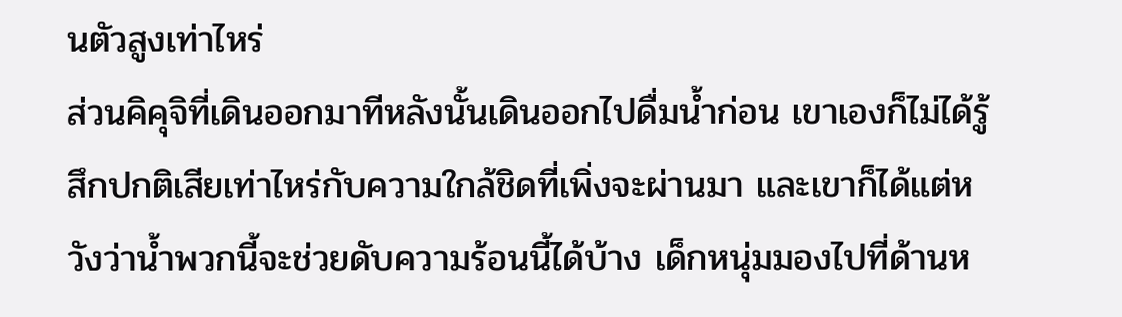นตัวสูงเท่าไหร่
ส่วนคิคุจิที่เดินออกมาทีหลังนั้นเดินออกไปดื่มน้ำก่อน เขาเองก็ไม่ได้รู้สึกปกติเสียเท่าไหร่กับความใกล้ชิดที่เพิ่งจะผ่านมา และเขาก็ได้แต่หวังว่าน้ำพวกนี้จะช่วยดับความร้อนนี้ได้บ้าง เด็กหนุ่มมองไปที่ด้านห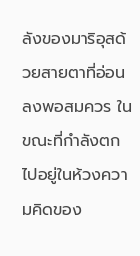ลังของมาริอุสด้วยสายตาที่อ่อนลงพอสมควร ในขณะที่กำลังตกไปอยู่ในห้วงความคิดของ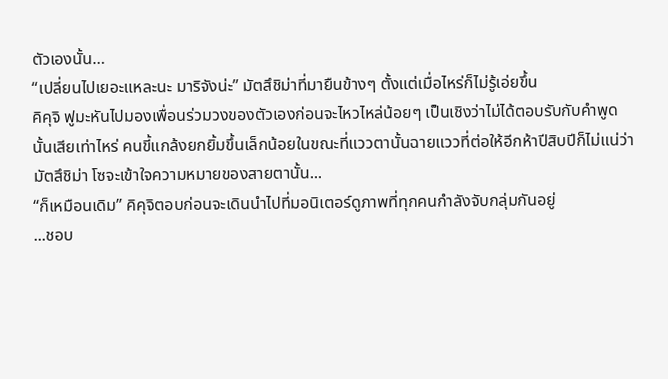ตัวเองนั้น…
“เปลี่ยนไปเยอะแหละนะ มาริจังน่ะ” มัตสึชิม่าที่มายืนข้างๆ ตั้งแต่เมื่อไหร่ก็ไม่รู้เอ่ยขึ้น
คิคุจิ ฟูมะหันไปมองเพื่อนร่วมวงของตัวเองก่อนจะไหวไหล่น้อยๆ เป็นเชิงว่าไม่ได้ตอบรับกับคำพูดนั้นเสียเท่าไหร่ คนขี้แกล้งยกยิ้มขึ้นเล็กน้อยในขณะที่แววตานั้นฉายแววที่ต่อให้อีกห้าปีสิบปีก็ไม่แน่ว่ามัตสึชิม่า โซจะเข้าใจความหมายของสายตานั้น...
“ก็เหมือนเดิม” คิคุจิตอบก่อนจะเดินนำไปที่มอนิเตอร์ดูภาพที่ทุกคนกำลังจับกลุ่มกันอยู่
...ชอบ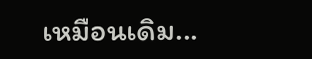เหมือนเดิม...